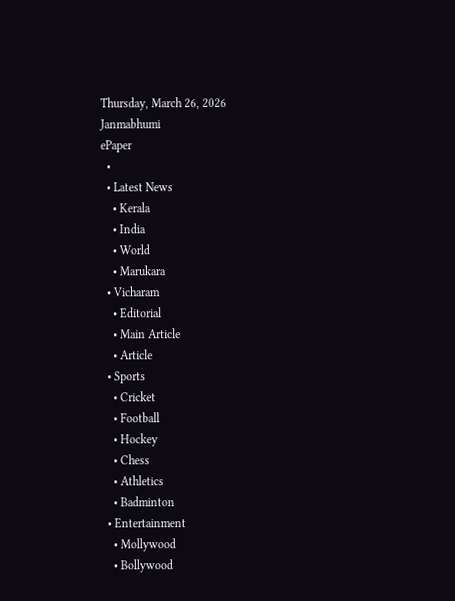Thursday, March 26, 2026
Janmabhumi
ePaper
  •
  • Latest News
    • Kerala
    • India
    • World
    • Marukara
  • Vicharam
    • Editorial
    • Main Article
    • Article
  • Sports
    • Cricket
    • Football
    • Hockey
    • Chess
    • Athletics
    • Badminton
  • Entertainment
    • Mollywood
    • Bollywood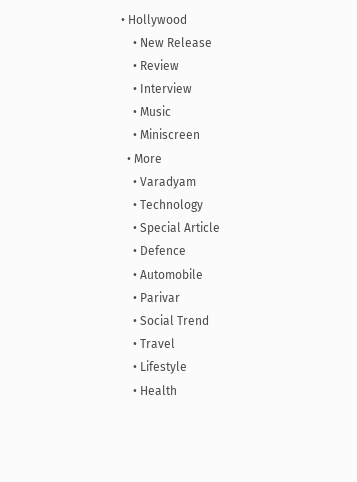• Hollywood
    • New Release
    • Review
    • Interview
    • Music
    • Miniscreen
  • More
    • Varadyam
    • Technology
    • Special Article
    • Defence
    • Automobile
    • Parivar
    • Social Trend
    • Travel
    • Lifestyle
    • Health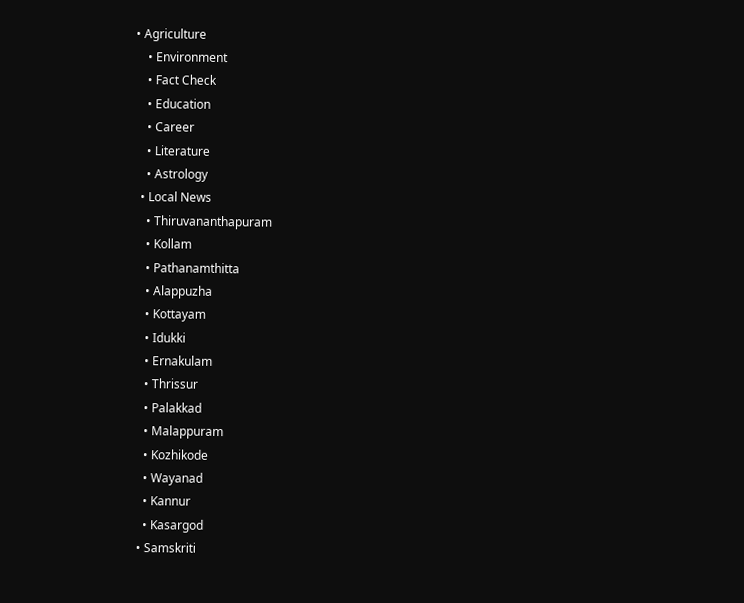• Agriculture
    • Environment
    • Fact Check
    • Education
    • Career
    • Literature
    • Astrology
  • Local News
    • Thiruvananthapuram
    • Kollam
    • Pathanamthitta
    • Alappuzha
    • Kottayam
    • Idukki
    • Ernakulam
    • Thrissur
    • Palakkad
    • Malappuram
    • Kozhikode
    • Wayanad
    • Kannur
    • Kasargod
  • Samskriti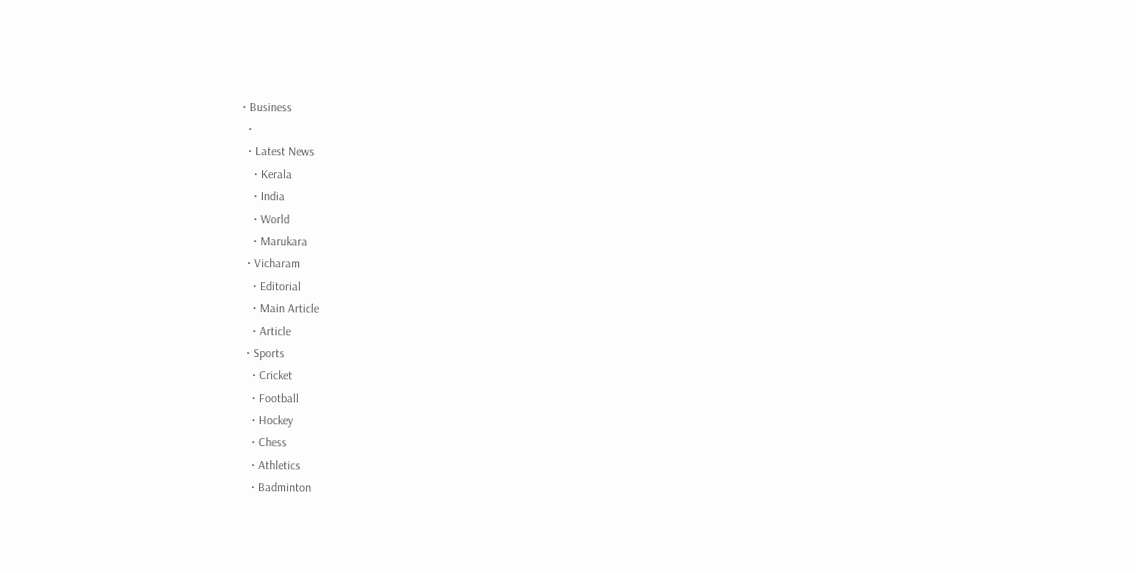• Business
  •
  • Latest News
    • Kerala
    • India
    • World
    • Marukara
  • Vicharam
    • Editorial
    • Main Article
    • Article
  • Sports
    • Cricket
    • Football
    • Hockey
    • Chess
    • Athletics
    • Badminton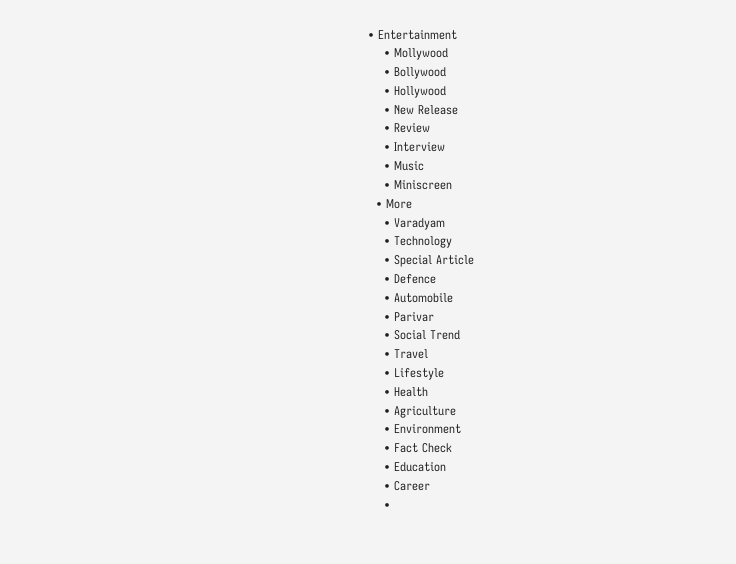• Entertainment
    • Mollywood
    • Bollywood
    • Hollywood
    • New Release
    • Review
    • Interview
    • Music
    • Miniscreen
  • More
    • Varadyam
    • Technology
    • Special Article
    • Defence
    • Automobile
    • Parivar
    • Social Trend
    • Travel
    • Lifestyle
    • Health
    • Agriculture
    • Environment
    • Fact Check
    • Education
    • Career
    •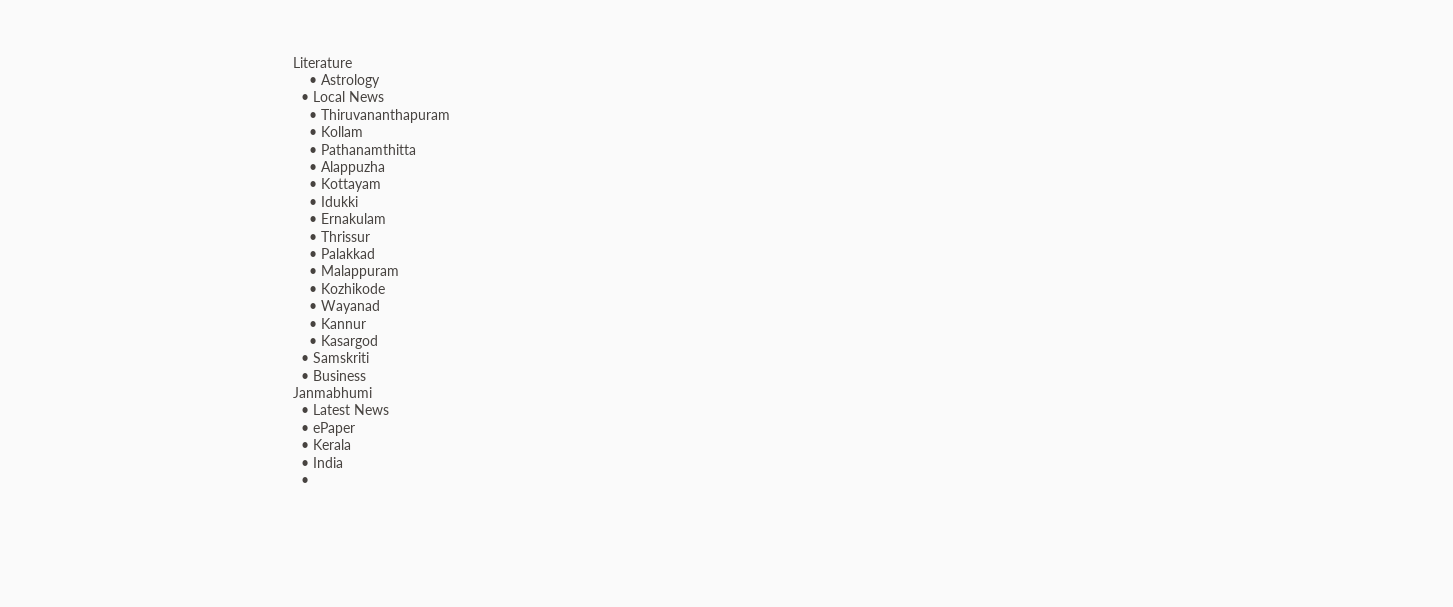Literature
    • Astrology
  • Local News
    • Thiruvananthapuram
    • Kollam
    • Pathanamthitta
    • Alappuzha
    • Kottayam
    • Idukki
    • Ernakulam
    • Thrissur
    • Palakkad
    • Malappuram
    • Kozhikode
    • Wayanad
    • Kannur
    • Kasargod
  • Samskriti
  • Business
Janmabhumi
  • Latest News
  • ePaper
  • Kerala
  • India
  •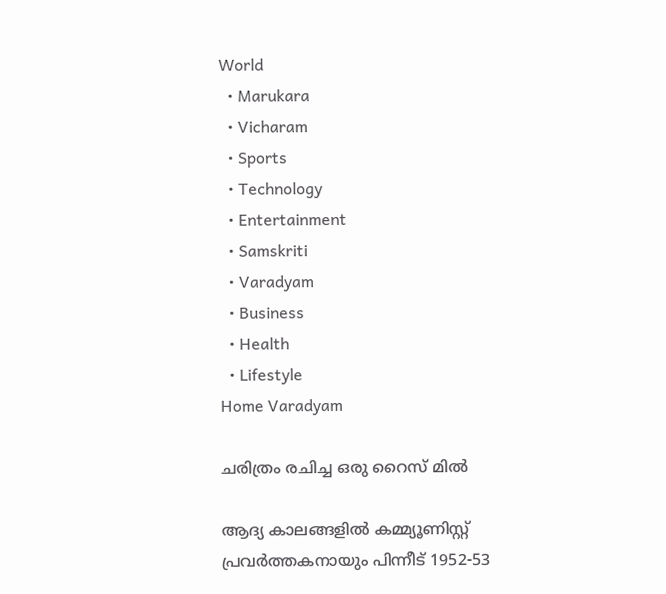World
  • Marukara
  • Vicharam
  • Sports
  • Technology
  • Entertainment
  • Samskriti
  • Varadyam
  • Business
  • Health
  • Lifestyle
Home Varadyam

ചരിത്രം രചിച്ച ഒരു റൈസ് മില്‍

ആദ്യ കാലങ്ങളില്‍ കമ്മ്യൂണിസ്റ്റ് പ്രവര്‍ത്തകനായും പിന്നീട് 1952-53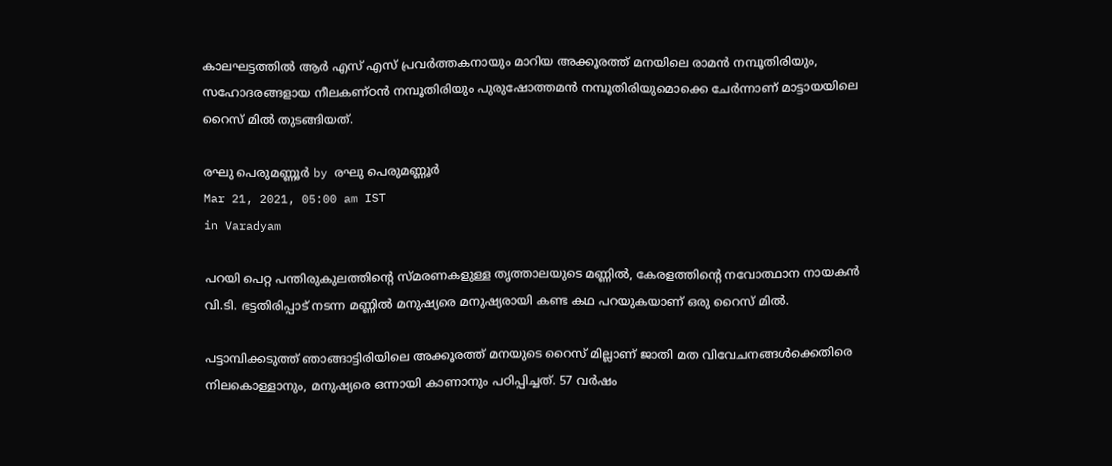കാലഘട്ടത്തില്‍ ആര്‍ എസ് എസ് പ്രവര്‍ത്തകനായും മാറിയ അക്കൂരത്ത് മനയിലെ രാമന്‍ നമ്പൂതിരിയും, സഹോദരങ്ങളായ നീലകണ്ഠന്‍ നമ്പൂതിരിയും പുരുഷോത്തമന്‍ നമ്പൂതിരിയുമൊക്കെ ചേര്‍ന്നാണ് മാട്ടായയിലെ റൈസ് മില്‍ തുടങ്ങിയത്.

രഘു പെരുമണ്ണൂര്‍ by രഘു പെരുമണ്ണൂര്‍
Mar 21, 2021, 05:00 am IST
in Varadyam

പറയി പെറ്റ പന്തിരുകുലത്തിന്റെ സ്മരണകളുള്ള തൃത്താലയുടെ മണ്ണില്‍, കേരളത്തിന്റെ നവോത്ഥാന നായകന്‍ വി.ടി. ഭട്ടതിരിപ്പാട് നടന്ന മണ്ണില്‍ മനുഷ്യരെ മനുഷ്യരായി കണ്ട കഥ പറയുകയാണ് ഒരു റൈസ് മില്‍.

പട്ടാമ്പിക്കടുത്ത് ഞാങ്ങാട്ടിരിയിലെ അക്കൂരത്ത് മനയുടെ റൈസ് മില്ലാണ് ജാതി മത വിവേചനങ്ങള്‍ക്കെതിരെ നിലകൊള്ളാനും, മനുഷ്യരെ ഒന്നായി കാണാനും പഠിപ്പിച്ചത്. 57 വര്‍ഷം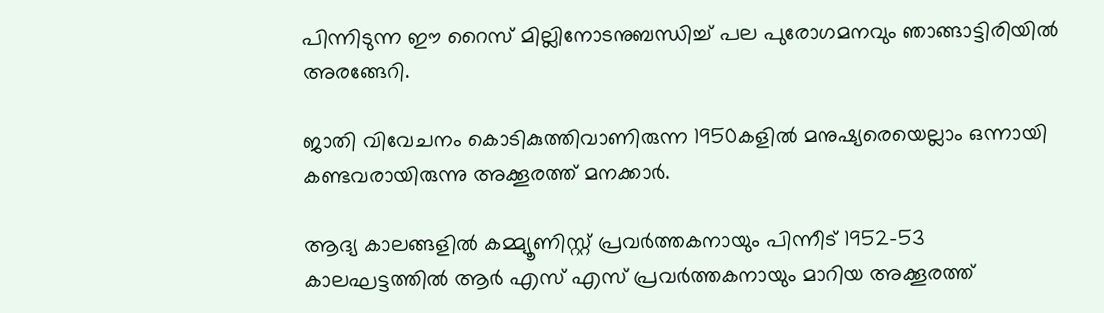പിന്നിടുന്ന ഈ റൈസ് മില്ലിനോടനുബന്ധിച്ച് പല പുരോഗമനവും ഞാങ്ങാട്ടിരിയില്‍ അരങ്ങേറി.

ജാതി വിവേചനം കൊടികുത്തിവാണിരുന്ന 1950കളില്‍ മനുഷ്യരെയെല്ലാം ഒന്നായി കണ്ടവരായിരുന്നു അക്കൂരത്ത് മനക്കാര്‍.

ആദ്യ കാലങ്ങളില്‍ കമ്മ്യൂണിസ്റ്റ് പ്രവര്‍ത്തകനായും പിന്നീട് 1952-53 കാലഘട്ടത്തില്‍ ആര്‍ എസ് എസ് പ്രവര്‍ത്തകനായും മാറിയ അക്കൂരത്ത്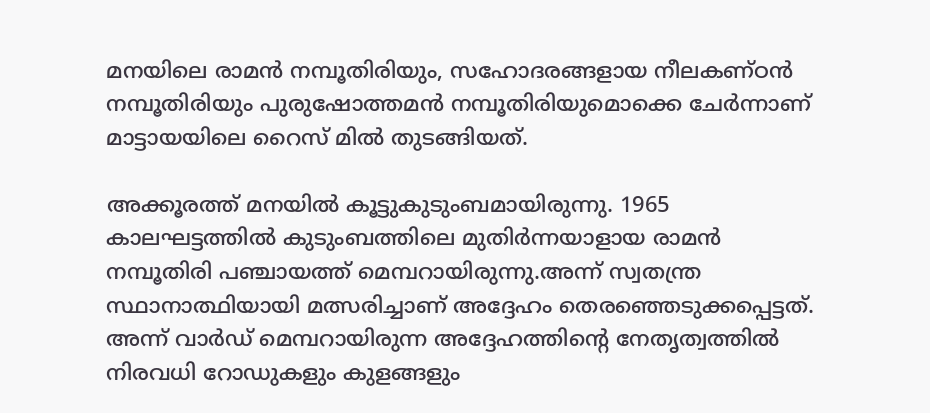മനയിലെ രാമന്‍ നമ്പൂതിരിയും, സഹോദരങ്ങളായ നീലകണ്ഠന്‍ നമ്പൂതിരിയും പുരുഷോത്തമന്‍ നമ്പൂതിരിയുമൊക്കെ ചേര്‍ന്നാണ് മാട്ടായയിലെ റൈസ് മില്‍ തുടങ്ങിയത്.

അക്കൂരത്ത് മനയില്‍ കൂട്ടുകുടുംബമായിരുന്നു. 1965 കാലഘട്ടത്തില്‍ കുടുംബത്തിലെ മുതിര്‍ന്നയാളായ രാമന്‍ നമ്പൂതിരി പഞ്ചായത്ത് മെമ്പറായിരുന്നു.അന്ന് സ്വതന്ത്ര സ്ഥാനാത്ഥിയായി മത്സരിച്ചാണ് അദ്ദേഹം തെരഞ്ഞെടുക്കപ്പെട്ടത്. അന്ന് വാര്‍ഡ് മെമ്പറായിരുന്ന അദ്ദേഹത്തിന്റെ നേതൃത്വത്തില്‍ നിരവധി റോഡുകളും കുളങ്ങളും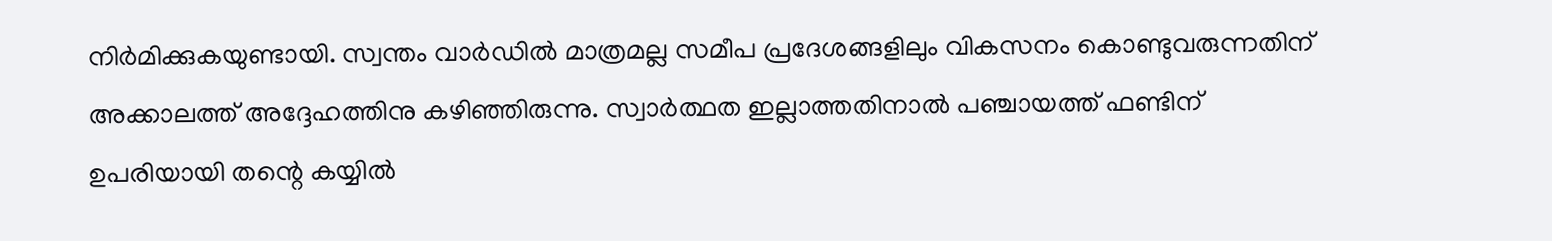നിര്‍മിക്കുകയുണ്ടായി. സ്വന്തം വാര്‍ഡില്‍ മാത്രമല്ല സമീപ പ്രദേശങ്ങളിലും വികസനം കൊണ്ടുവരുന്നതിന് അക്കാലത്ത് അദ്ദേഹത്തിനു കഴിഞ്ഞിരുന്നു. സ്വാര്‍ത്ഥത ഇല്ലാത്തതിനാല്‍ പഞ്ചായത്ത് ഫണ്ടിന് ഉപരിയായി തന്റെ കയ്യില്‍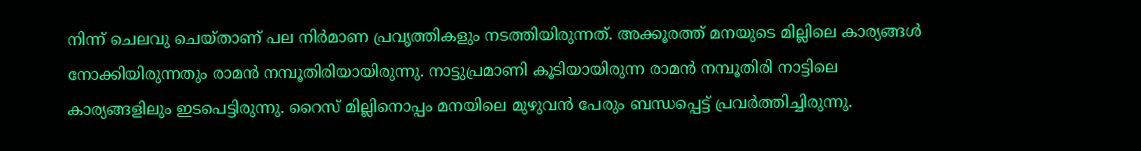നിന്ന് ചെലവു ചെയ്താണ് പല നിര്‍മാണ പ്രവൃത്തികളും നടത്തിയിരുന്നത്. അക്കൂരത്ത് മനയുടെ മില്ലിലെ കാര്യങ്ങള്‍ നോക്കിയിരുന്നതും രാമന്‍ നമ്പൂതിരിയായിരുന്നു. നാട്ടുപ്രമാണി കൂടിയായിരുന്ന രാമന്‍ നമ്പൂതിരി നാട്ടിലെ കാര്യങ്ങളിലും ഇടപെട്ടിരുന്നു. റൈസ് മില്ലിനൊപ്പം മനയിലെ മുഴുവന്‍ പേരും ബന്ധപ്പെട്ട് പ്രവര്‍ത്തിച്ചിരുന്നു.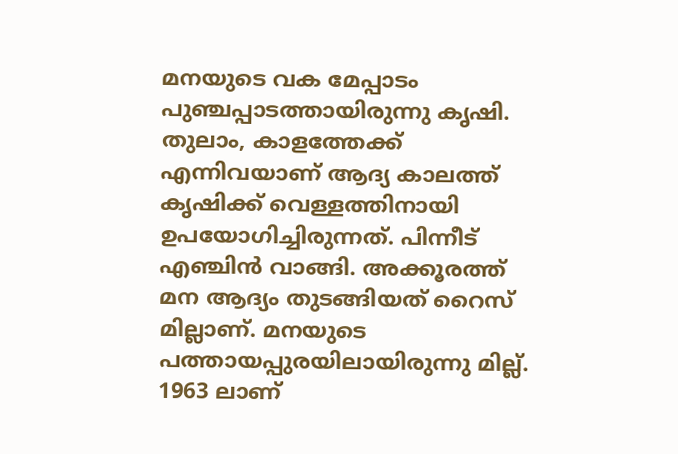മനയുടെ വക മേപ്പാടം പുഞ്ചപ്പാടത്തായിരുന്നു കൃഷി. തുലാം, കാളത്തേക്ക് എന്നിവയാണ് ആദ്യ കാലത്ത് കൃഷിക്ക് വെള്ളത്തിനായി ഉപയോഗിച്ചിരുന്നത്. പിന്നീട് എഞ്ചിന്‍ വാങ്ങി. അക്കൂരത്ത് മന ആദ്യം തുടങ്ങിയത് റൈസ് മില്ലാണ്. മനയുടെ പത്തായപ്പുരയിലായിരുന്നു മില്ല്. 1963 ലാണ്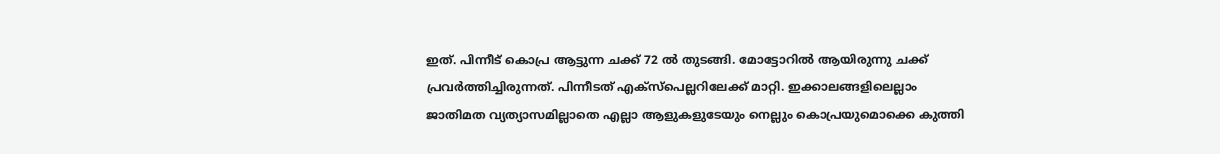ഇത്. പിന്നീട് കൊപ്ര ആട്ടുന്ന ചക്ക് 72 ല്‍ തുടങ്ങി. മോട്ടോറില്‍ ആയിരുന്നു ചക്ക് പ്രവര്‍ത്തിച്ചിരുന്നത്. പിന്നീടത് എക്‌സ്‌പെല്ലറിലേക്ക് മാറ്റി. ഇക്കാലങ്ങളിലെല്ലാം ജാതിമത വ്യത്യാസമില്ലാതെ എല്ലാ ആളുകളുടേയും നെല്ലും കൊപ്രയുമൊക്കെ കുത്തി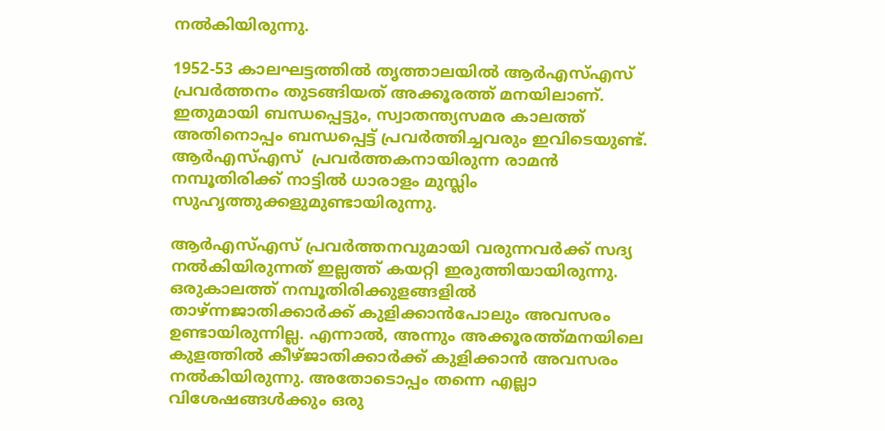നല്‍കിയിരുന്നു.

1952-53 കാലഘട്ടത്തില്‍ തൃത്താലയില്‍ ആര്‍എസ്എസ് പ്രവര്‍ത്തനം തുടങ്ങിയത് അക്കൂരത്ത് മനയിലാണ്. ഇതുമായി ബന്ധപ്പെട്ടും, സ്വാതന്ത്യസമര കാലത്ത് അതിനൊപ്പം ബന്ധപ്പെട്ട് പ്രവര്‍ത്തിച്ചവരും ഇവിടെയുണ്ട്. ആര്‍എസ്എസ്  പ്രവര്‍ത്തകനായിരുന്ന രാമന്‍ നമ്പൂതിരിക്ക് നാട്ടില്‍ ധാരാളം മുസ്ലിം സുഹൃത്തുക്കളുമുണ്ടായിരുന്നു.

ആര്‍എസ്എസ് പ്രവര്‍ത്തനവുമായി വരുന്നവര്‍ക്ക് സദ്യ നല്‍കിയിരുന്നത് ഇല്ലത്ത് കയറ്റി ഇരുത്തിയായിരുന്നു. ഒരുകാലത്ത് നമ്പൂതിരിക്കുളങ്ങളില്‍ താഴ്ന്നജാതിക്കാര്‍ക്ക് കുളിക്കാന്‍പോലും അവസരം ഉണ്ടായിരുന്നില്ല. എന്നാല്‍, അന്നും അക്കൂരത്ത്മനയിലെ കുളത്തില്‍ കീഴ്ജാതിക്കാര്‍ക്ക് കുളിക്കാന്‍ അവസരം നല്‍കിയിരുന്നു. അതോടൊപ്പം തന്നെ എല്ലാ വിശേഷങ്ങള്‍ക്കും ഒരു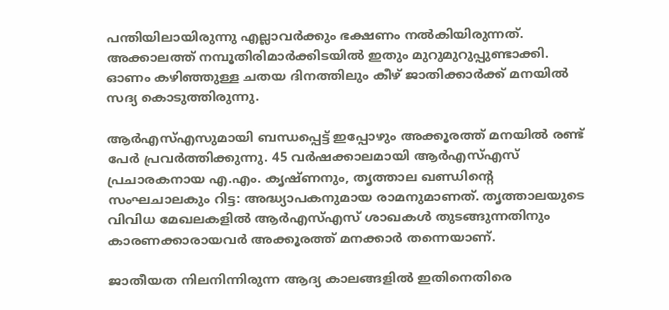പന്തിയിലായിരുന്നു എല്ലാവര്‍ക്കും ഭക്ഷണം നല്‍കിയിരുന്നത്. അക്കാലത്ത് നമ്പൂതിരിമാര്‍ക്കിടയില്‍ ഇതും മുറുമുറുപ്പുണ്ടാക്കി. ഓണം കഴിഞ്ഞുള്ള ചതയ ദിനത്തിലും കീഴ് ജാതിക്കാര്‍ക്ക് മനയില്‍ സദ്യ കൊടുത്തിരുന്നു.

ആര്‍എസ്എസുമായി ബന്ധപ്പെട്ട് ഇപ്പോഴും അക്കൂരത്ത് മനയില്‍ രണ്ട് പേര്‍ പ്രവര്‍ത്തിക്കുന്നു. 45 വര്‍ഷക്കാലമായി ആര്‍എസ്എസ് പ്രചാരകനായ എ.എം. കൃഷ്ണനും, തൃത്താല ഖണ്ഡിന്റെ സംഘചാലകും റിട്ട: അദ്ധ്യാപകനുമായ രാമനുമാണത്. തൃത്താലയുടെ വിവിധ മേഖലകളില്‍ ആര്‍എസ്എസ് ശാഖകള്‍ തുടങ്ങുന്നതിനും കാരണക്കാരായവര്‍ അക്കൂരത്ത് മനക്കാര്‍ തന്നെയാണ്.

ജാതീയത നിലനിന്നിരുന്ന ആദ്യ കാലങ്ങളില്‍ ഇതിനെതിരെ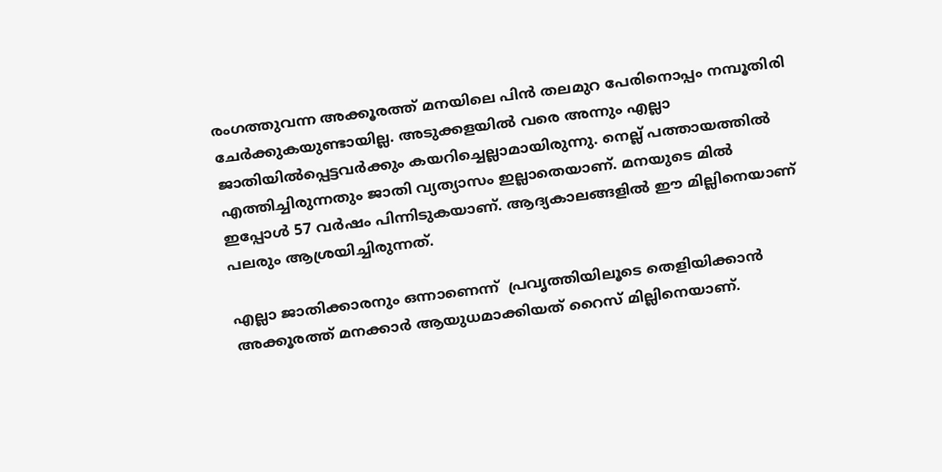രംഗത്തുവന്ന അക്കൂരത്ത് മനയിലെ പിന്‍ തലമുറ പേരിനൊപ്പം നമ്പൂതിരി ചേര്‍ക്കുകയുണ്ടായില്ല. അടുക്കളയില്‍ വരെ അന്നും എല്ലാ ജാതിയില്‍പ്പെട്ടവര്‍ക്കും കയറിച്ചെല്ലാമായിരുന്നു. നെല്ല് പത്തായത്തില്‍ എത്തിച്ചിരുന്നതും ജാതി വ്യത്യാസം ഇല്ലാതെയാണ്. മനയുടെ മില്‍ ഇപ്പോള്‍ 57 വര്‍ഷം പിന്നിടുകയാണ്. ആദ്യകാലങ്ങളില്‍ ഈ മില്ലിനെയാണ് പലരും ആശ്രയിച്ചിരുന്നത്.

എല്ലാ ജാതിക്കാരനും ഒന്നാണെന്ന്  പ്രവൃത്തിയിലൂടെ തെളിയിക്കാന്‍ അക്കൂരത്ത് മനക്കാര്‍ ആയുധമാക്കിയത് റൈസ് മില്ലിനെയാണ്.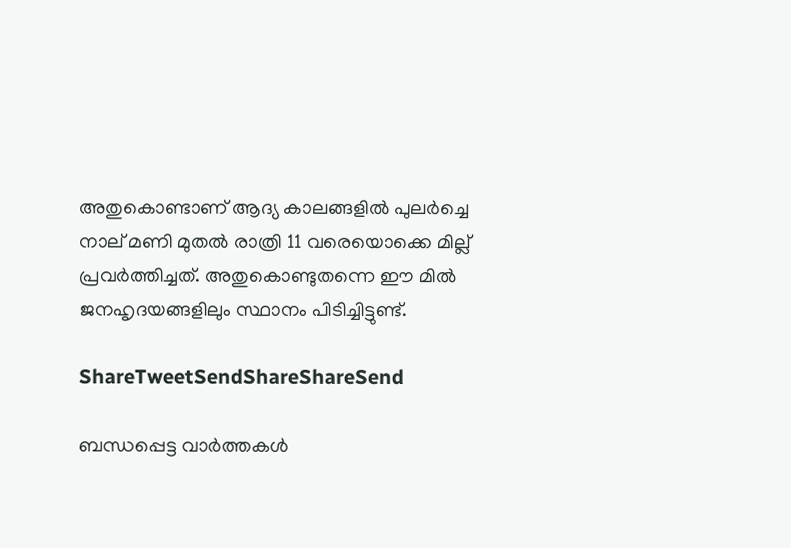അതുകൊണ്ടാണ് ആദ്യ കാലങ്ങളില്‍ പുലര്‍ച്ചെ നാല് മണി മുതല്‍ രാത്രി 11 വരെയൊക്കെ മില്ല് പ്രവര്‍ത്തിച്ചത്. അതുകൊണ്ടുതന്നെ ഈ മില്‍ ജനഹൃദയങ്ങളിലും സ്ഥാനം പിടിച്ചിട്ടുണ്ട്.

ShareTweetSendShareShareSend

ബന്ധപ്പെട്ട വാര്‍ത്തകള്‍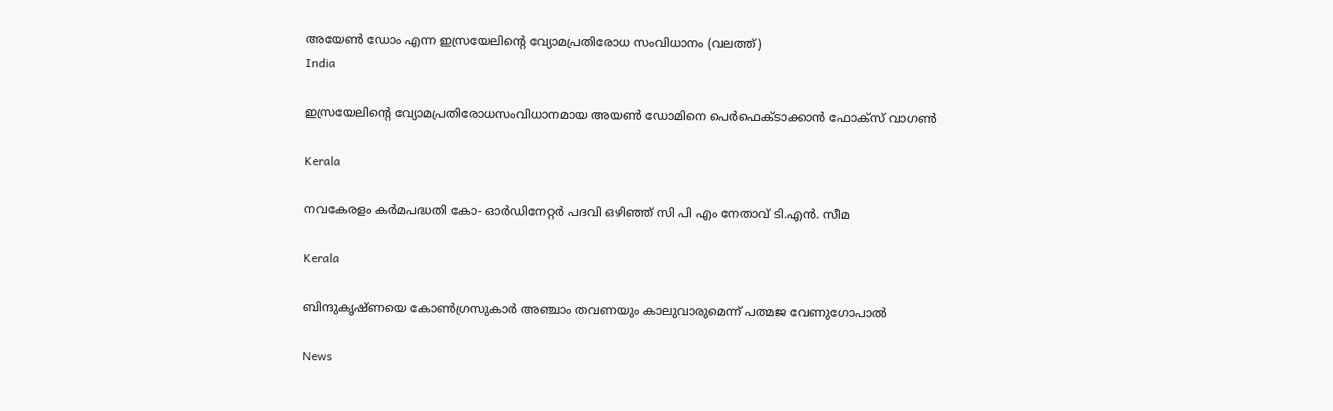അയേണ്‍ ഡോം എന്ന ഇസ്രയേലിന്‍റെ വ്യോമപ്രതിരോധ സംവിധാനം (വലത്ത്)
India

ഇസ്രയേലിന്റെ വ്യോമപ്രതിരോധസംവിധാനമായ അയൺ ഡോമിനെ പെര്‍ഫെക്ടാക്കാന്‍ ഫോക്സ് വാഗണ്‍

Kerala

നവകേരളം കര്‍മപദ്ധതി കോ- ഓര്‍ഡിനേറ്റര്‍ പദവി ഒഴിഞ്ഞ് സി പി എം നേതാവ് ടി.എന്‍. സീമ

Kerala

ബിന്ദുകൃഷ്ണയെ കോണ്‍ഗ്രസുകാര്‍ അഞ്ചാം തവണയും കാലുവാരുമെന്ന് പത്മജ വേണുഗോപാല്‍

News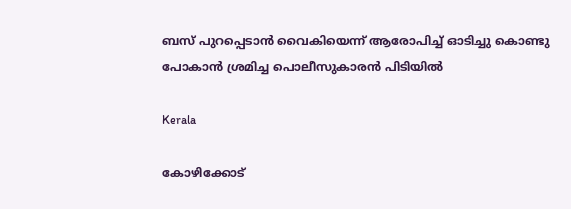ബസ് പുറപ്പെടാന്‍ വൈകിയെന്ന് ആരോപിച്ച് ഓടിച്ചു കൊണ്ടു പോകാന്‍ ശ്രമിച്ച പൊലീസുകാരന്‍ പിടിയില്‍

Kerala

കോഴിക്കോട്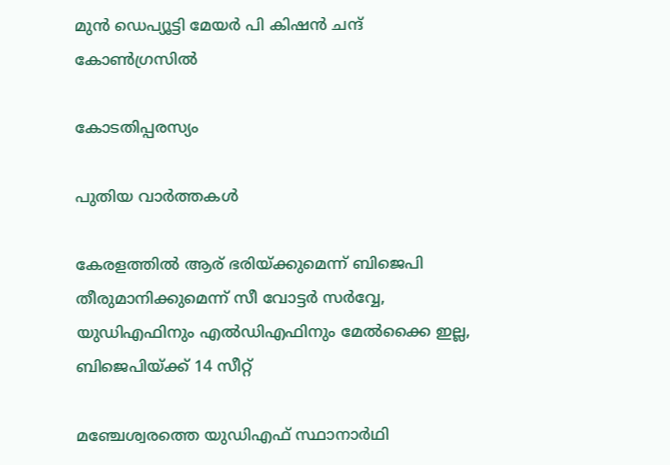മുന്‍ ഡെപ്യൂട്ടി മേയര്‍ പി കിഷന്‍ ചന്ദ് കോണ്‍ഗ്രസില്‍

കോടതിപ്പരസ്യം

പുതിയ വാര്‍ത്തകള്‍

കേരളത്തില്‍ ആര് ഭരിയ്‌ക്കുമെന്ന് ബിജെപി തീരുമാനിക്കുമെന്ന് സീ വോട്ടര്‍ സര്‍വ്വേ, യുഡിഎഫിനും എല്‍ഡിഎഫിനും മേല്‍ക്കൈ ഇല്ല, ബിജെപിയ്‌ക്ക് 14 സീറ്റ്

മഞ്ചേശ്വരത്തെ യുഡിഎഫ് സ്ഥാനാര്‍ഥി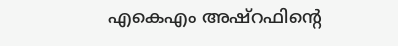എകെഎം അഷ്റഫിന്റെ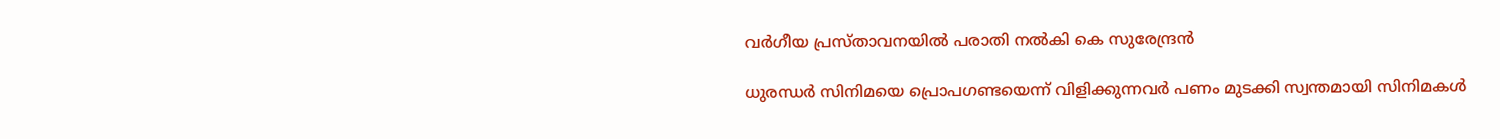വര്‍ഗീയ പ്രസ്താവനയില്‍ പരാതി നല്‍കി കെ സുരേന്ദ്രന്‍

ധുരന്ധർ സിനിമയെ പ്രൊപഗണ്ടയെന്ന് വിളിക്കുന്നവർ പണം മുടക്കി സ്വന്തമായി സിനിമകൾ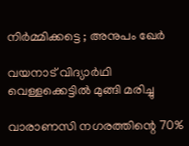നിർമ്മിക്കട്ടെ ; അനുപം ഖേർ

വയനാട് വിദ്യാര്‍ഥി വെള്ളക്കെട്ടില്‍ മുങ്ങി മരിച്ചു

വാരാണസി നഗരത്തിന്റെ 70%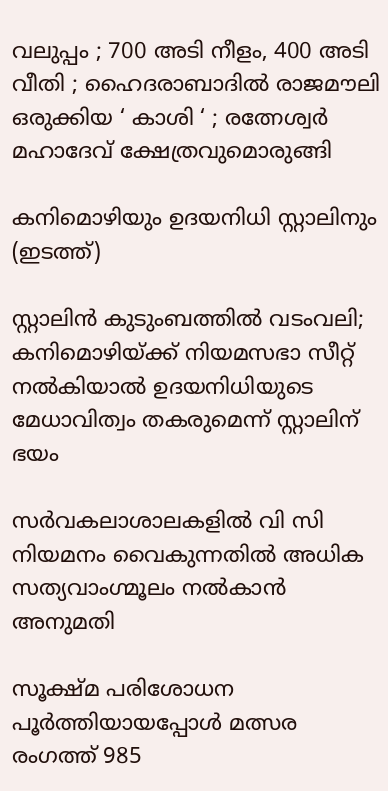വലുപ്പം ; 700 അടി നീളം, 400 അടി വീതി ; ഹൈദരാബാദിൽ രാജമൗലി ഒരുക്കിയ ‘ കാശി ‘ ; രത്നേശ്വർ മഹാദേവ് ക്ഷേത്രവുമൊരുങ്ങി

കനിമൊഴിയും ഉദയനിധി സ്റ്റാലിനും (ഇടത്ത്)

സ്റ്റാലിന്‍ കുടുംബത്തില്‍ വടംവലി; കനിമൊഴിയ്‌ക്ക് നിയമസഭാ സീറ്റ് നല്‍കിയാല്‍ ഉദയനിധിയുടെ മേധാവിത്വം തകരുമെന്ന് സ്റ്റാലിന് ഭയം

സര്‍വകലാശാലകളില്‍ വി സി നിയമനം വൈകുന്നതില്‍ അധിക സത്യവാംഗ്മൂലം നല്‍കാന്‍ അനുമതി

സൂക്ഷ്മ പരിശോധന പൂര്‍ത്തിയായപ്പോള്‍ മത്സര രംഗത്ത് 985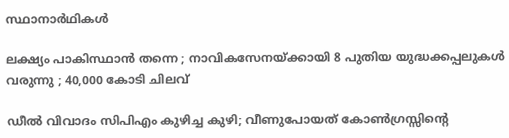സ്ഥാനാര്‍ഥികള്‍

ലക്ഷ്യം പാകിസ്ഥാൻ തന്നെ ; നാവികസേനയ്‌ക്കായി 8 പുതിയ യുദ്ധക്കപ്പലുകൾ വരുന്നു ; 40,000 കോടി ചിലവ്

ഡീൽ വിവാദം സിപിഎം കുഴിച്ച കുഴി; വീണുപോയത് കോൺഗ്രസ്സിന്റെ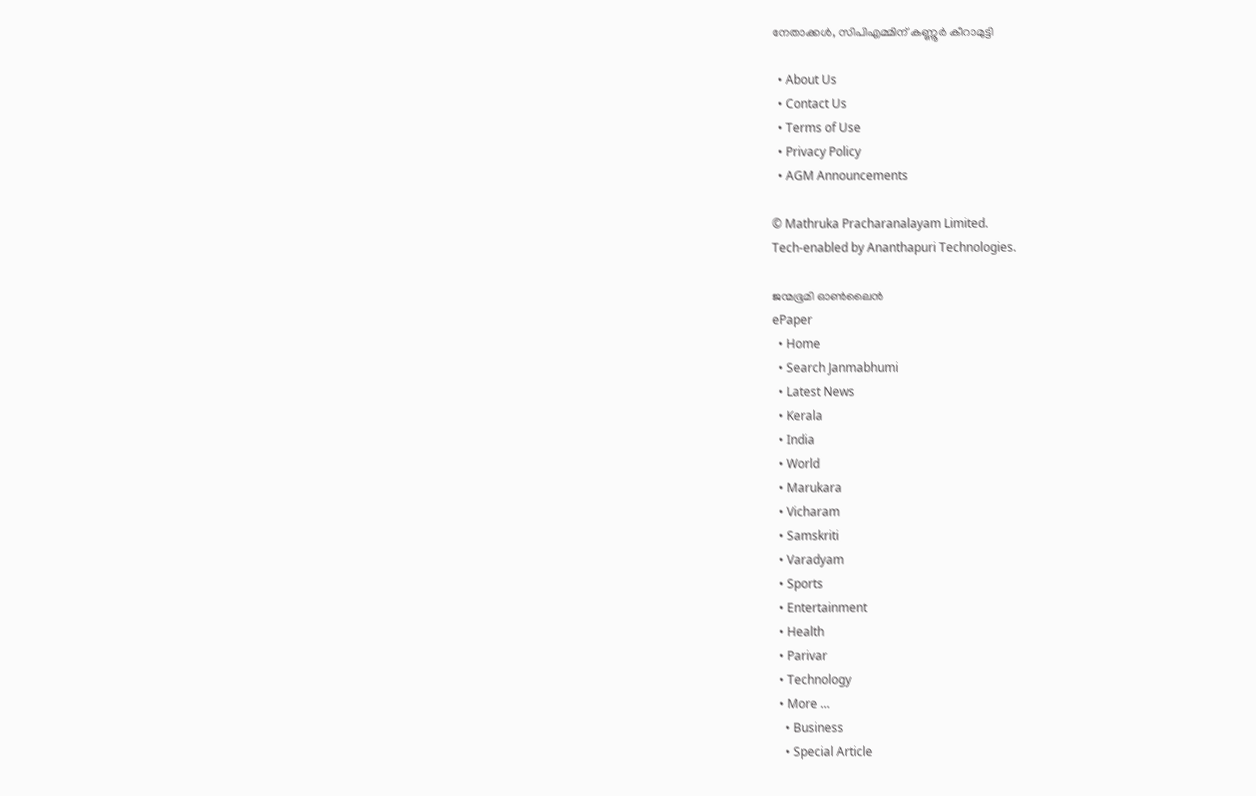നേതാക്കൾ, സിപിഎമ്മിന് കണ്ണൂർ കീറാമുട്ടി

  • About Us
  • Contact Us
  • Terms of Use
  • Privacy Policy
  • AGM Announcements

© Mathruka Pracharanalayam Limited.
Tech-enabled by Ananthapuri Technologies.

ജന്മഭൂമി ഓണ്‍ലൈന്‍
ePaper
  • Home
  • Search Janmabhumi
  • Latest News
  • Kerala
  • India
  • World
  • Marukara
  • Vicharam
  • Samskriti
  • Varadyam
  • Sports
  • Entertainment
  • Health
  • Parivar
  • Technology
  • More …
    • Business
    • Special Article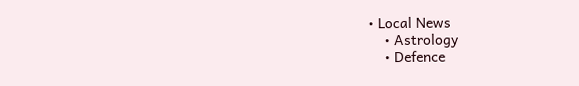• Local News
    • Astrology
    • Defence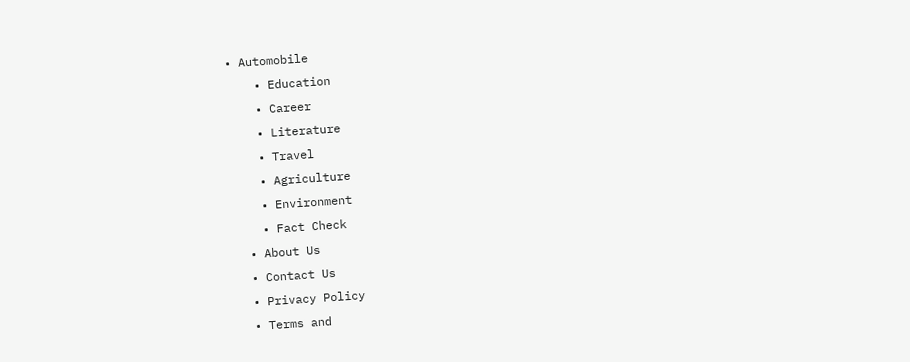• Automobile
    • Education
    • Career
    • Literature
    • Travel
    • Agriculture
    • Environment
    • Fact Check
  • About Us
  • Contact Us
  • Privacy Policy
  • Terms and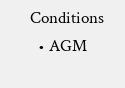Conditions
  • AGM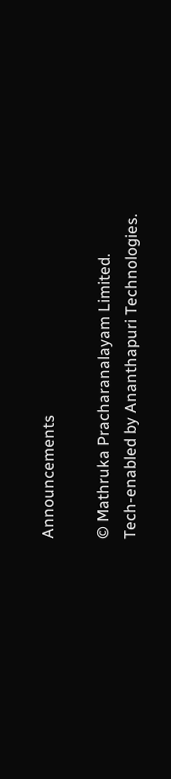Announcements

© Mathruka Pracharanalayam Limited.
Tech-enabled by Ananthapuri Technologies.